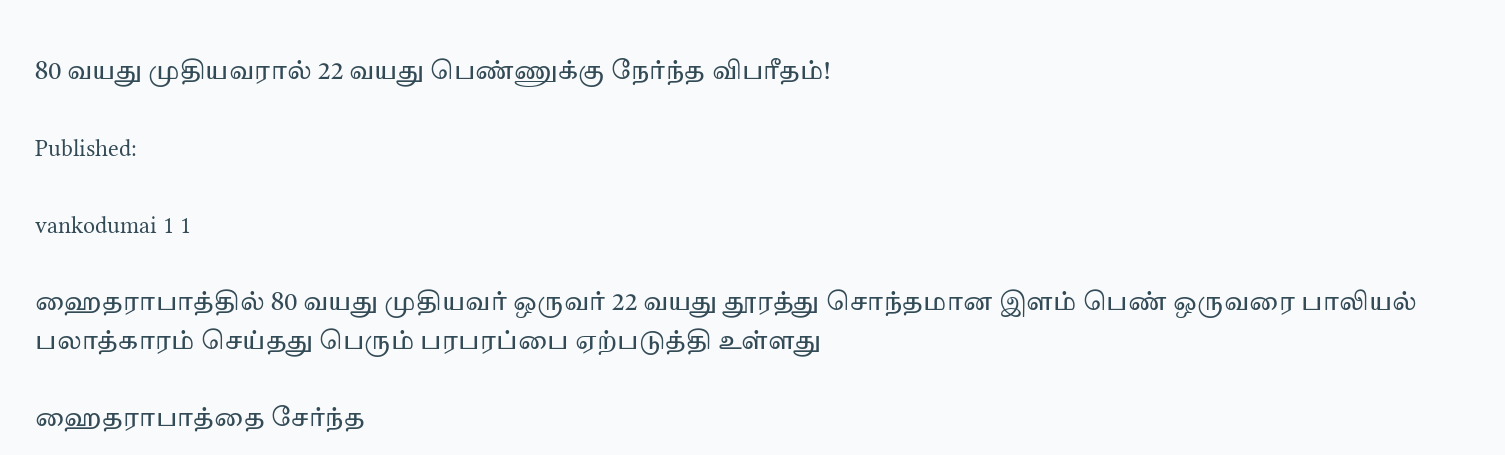80 வயது முதியவரால் 22 வயது பெண்ணுக்கு நேர்ந்த விபரீதம்!

Published:

vankodumai 1 1

ஹைதராபாத்தில் 80 வயது முதியவர் ஒருவர் 22 வயது தூரத்து சொந்தமான இளம் பெண் ஒருவரை பாலியல் பலாத்காரம் செய்தது பெரும் பரபரப்பை ஏற்படுத்தி உள்ளது

ஹைதராபாத்தை சேர்ந்த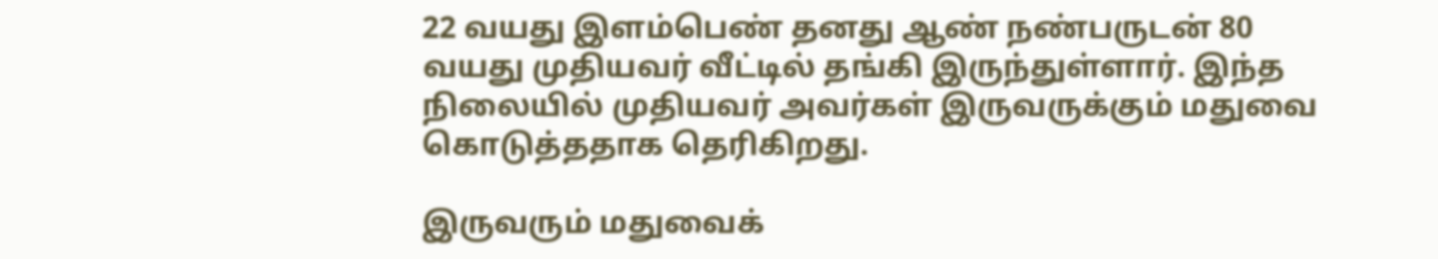22 வயது இளம்பெண் தனது ஆண் நண்பருடன் 80 வயது முதியவர் வீட்டில் தங்கி இருந்துள்ளார். இந்த நிலையில் முதியவர் அவர்கள் இருவருக்கும் மதுவை கொடுத்ததாக தெரிகிறது.

இருவரும் மதுவைக்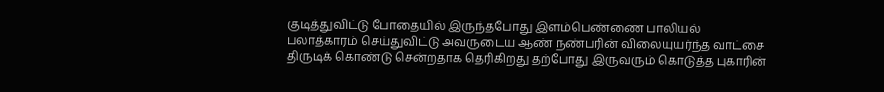குடித்துவிட்டு போதையில் இருந்தபோது இளம்பெண்ணை பாலியல் பலாத்காரம் செய்துவிட்டு அவருடைய ஆண் நண்பரின் விலையுயர்ந்த வாட்சை திருடிக் கொண்டு சென்றதாக தெரிகிறது தற்போது இருவரும் கொடுத்த புகாரின்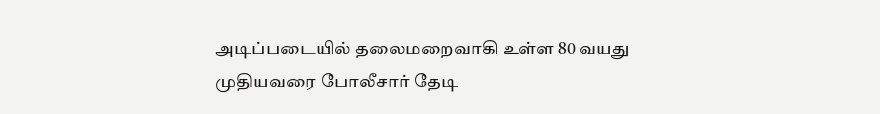அடிப்படையில் தலைமறைவாகி உள்ள 80 வயது முதியவரை போலீசார் தேடி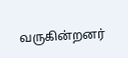வருகின்றனர்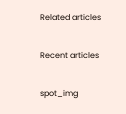Related articles

Recent articles

spot_img